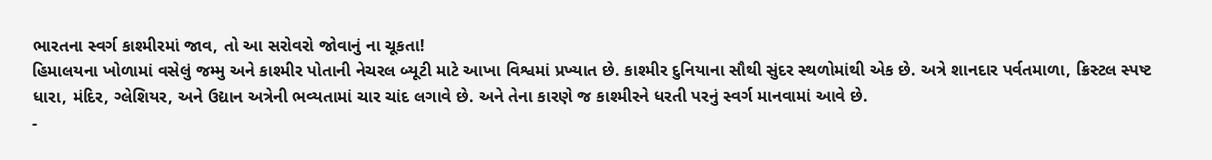ભારતના સ્વર્ગ કાશ્મીરમાં જાવ, તો આ સરોવરો જોવાનું ના ચૂકતા!
હિમાલયના ખોળામાં વસેલું જમ્મુ અને કાશ્મીર પોતાની નેચરલ બ્યૂટી માટે આખા વિશ્વમાં પ્રખ્યાત છે. કાશ્મીર દુનિયાના સૌથી સુંદર સ્થળોમાંથી એક છે. અત્રે શાનદાર પર્વતમાળા, ક્રિસ્ટલ સ્પષ્ટ ધારા, મંદિર, ગ્લેશિયર, અને ઉદ્યાન અત્રેની ભવ્યતામાં ચાર ચાંદ લગાવે છે. અને તેના કારણે જ કાશ્મીરને ધરતી પરનું સ્વર્ગ માનવામાં આવે છે.
-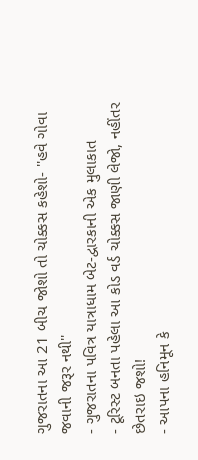ગુજરાતના આ 21 બીચ જોશો તો ચોક્કસ કહેશો- ''હવે ગોવા જવાની જરૂર નથી''
- ગુજરાતના પવિત્ર યાત્રાધામ બેટ-દ્વારકાની એક મુલાકાત
- ટૂરિસ્ટ બનતા પહેલા આ કોડ વર્ડ ચોક્કસ જાણી લેજો, નહીંતર છેતરાઇ જશો!
- આપના હનિમૂન કે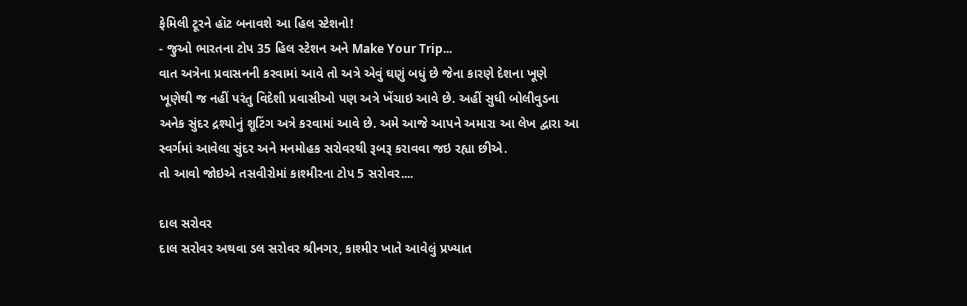ફેમિલી ટૂરને હૉટ બનાવશે આ હિલ સ્ટેશનો!
- જુઓ ભારતના ટોપ 35 હિલ સ્ટેશન અને Make Your Trip...
વાત અત્રેના પ્રવાસનની કરવામાં આવે તો અત્રે એવું ઘણું બધું છે જેના કારણે દેશના ખૂણે ખૂણેથી જ નહીં પરંતુ વિદેશી પ્રવાસીઓ પણ અત્રે ખેંચાઇ આવે છે. અહીં સુધી બોલીવુડના અનેક સુંદર દ્રશ્યોનું શૂટિંગ અત્રે કરવામાં આવે છે. અમે આજે આપને અમારા આ લેખ દ્વારા આ સ્વર્ગમાં આવેલા સુંદર અને મનમોહક સરોવરથી રૂબરૂ કરાવવા જઇ રહ્યા છીએ.
તો આવો જોઇએ તસવીરોમાં કાશ્મીરના ટોપ 5 સરોવર....

દાલ સરોવર
દાલ સરોવર અથવા ડલ સરોવર શ્રીનગર, કાશ્મીર ખાતે આવેલું પ્રખ્યાત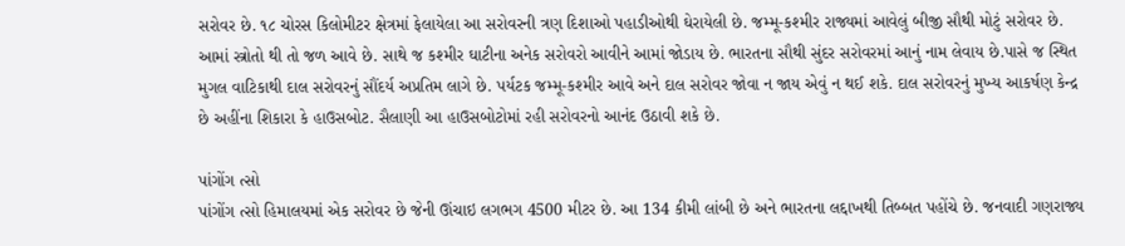સરોવર છે. ૧૮ ચોરસ કિલોમીટર ક્ષેત્રમાં ફેલાયેલા આ સરોવરની ત્રણ દિશાઓ પહાડીઓથી ઘેરાયેલી છે. જમ્મૂ-કશ્મીર રાજ્યમાં આવેલું બીજી સૌથી મોટું સરોવર છે. આમાં સ્ત્રોતો થી તો જળ આવે છે. સાથે જ કશ્મીર ઘાટીના અનેક સરોવરો આવીને આમાં જોડાય છે. ભારતના સૌથી સુંદર સરોવરમાં આનું નામ લેવાય છે.પાસે જ સ્થિત મુગલ વાટિકાથી દાલ સરોવરનું સૌંદર્ય અપ્રતિમ લાગે છે. પર્યટક જમ્મૂ-કશ્મીર આવે અને દાલ સરોવર જોવા ન જાય એવું ન થઈ શકે. દાલ સરોવરનું મુખ્ય આકર્ષણ કેન્દ્ર છે અહીંના શિકારા કે હાઉસબોટ. સૈલાણી આ હાઉસબોટોમાં રહી સરોવરનો આનંદ ઉઠાવી શકે છે.

પાંગોંગ ત્સો
પાંગોંગ ત્સો હિમાલયમાં એક સરોવર છે જેની ઊંચાઇ લગભગ 4500 મીટર છે. આ 134 કીમી લાંબી છે અને ભારતના લદ્દાખથી તિબ્બત પહોંચે છે. જનવાદી ગણરાજ્ય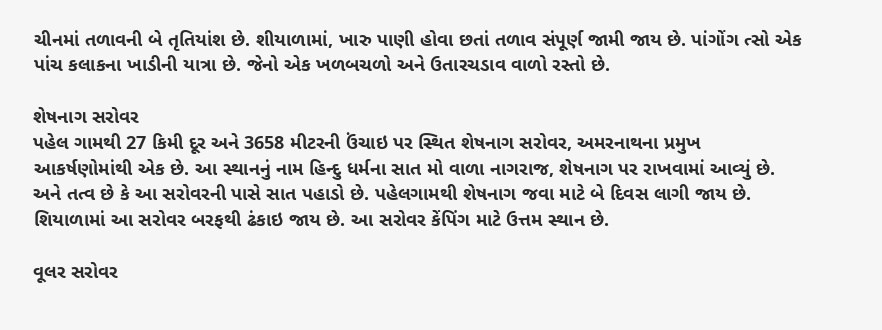ચીનમાં તળાવની બે તૃતિયાંશ છે. શીયાળામાં, ખારુ પાણી હોવા છતાં તળાવ સંપૂર્ણ જામી જાય છે. પાંગોંગ ત્સો એક પાંચ કલાકના ખાડીની યાત્રા છે. જેનો એક ખળબચળો અને ઉતારચડાવ વાળો રસ્તો છે.

શેષનાગ સરોવર
પહેલ ગામથી 27 કિમી દૂર અને 3658 મીટરની ઉંચાઇ પર સ્થિત શેષનાગ સરોવર, અમરનાથના પ્રમુખ આકર્ષણોમાંથી એક છે. આ સ્થાનનું નામ હિન્દુ ધર્મના સાત મો વાળા નાગરાજ, શેષનાગ પર રાખવામાં આવ્યું છે. અને તત્વ છે કે આ સરોવરની પાસે સાત પહાડો છે. પહેલગામથી શેષનાગ જવા માટે બે દિવસ લાગી જાય છે. શિયાળામાં આ સરોવર બરફથી ઢંકાઇ જાય છે. આ સરોવર કેંપિંગ માટે ઉત્તમ સ્થાન છે.

વૂલર સરોવર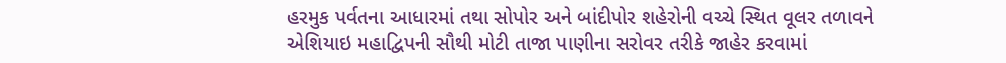હરમુક પર્વતના આધારમાં તથા સોપોર અને બાંદીપોર શહેરોની વચ્ચે સ્થિત વૂલર તળાવને એશિયાઇ મહાદ્વિપની સૌથી મોટી તાજા પાણીના સરોવર તરીકે જાહેર કરવામાં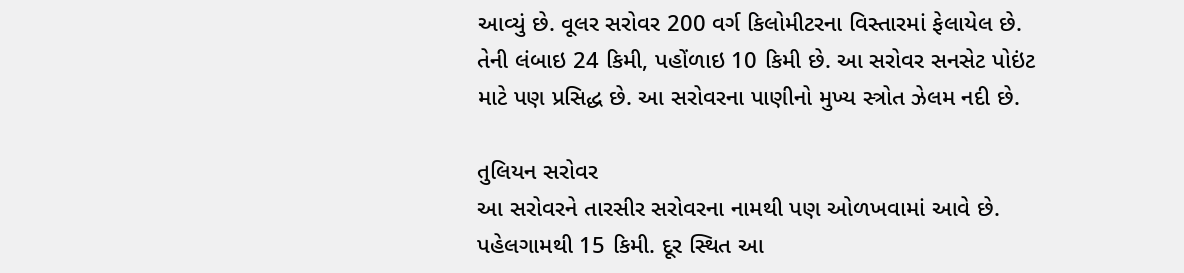આવ્યું છે. વૂલર સરોવર 200 વર્ગ કિલોમીટરના વિસ્તારમાં ફેલાયેલ છે. તેની લંબાઇ 24 કિમી, પહોંળાઇ 10 કિમી છે. આ સરોવર સનસેટ પોઇંટ માટે પણ પ્રસિદ્ધ છે. આ સરોવરના પાણીનો મુખ્ય સ્ત્રોત ઝેલમ નદી છે.

તુલિયન સરોવર
આ સરોવરને તારસીર સરોવરના નામથી પણ ઓળખવામાં આવે છે. પહેલગામથી 15 કિમી. દૂર સ્થિત આ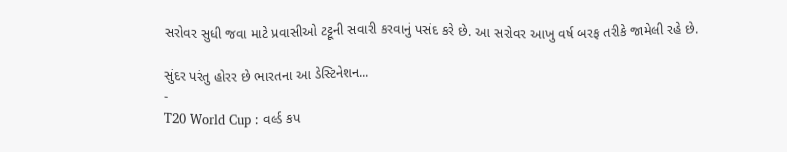સરોવર સુધી જવા માટે પ્રવાસીઓ ટટ્ટૂની સવારી કરવાનું પસંદ કરે છે. આ સરોવર આખુ વર્ષ બરફ તરીકે જામેલી રહે છે.

સુંદર પરંતુ હોરર છે ભારતના આ ડેસ્ટિનેશન...
-
T20 World Cup : વર્લ્ડ કપ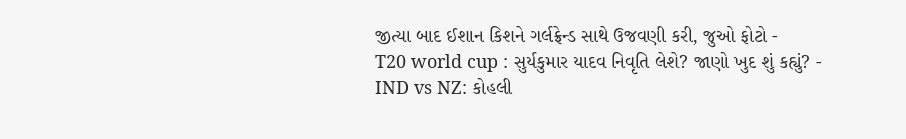જીત્યા બાદ ઈશાન કિશને ગર્લફ્રેન્ડ સાથે ઉજવણી કરી, જુઓ ફોટો -
T20 world cup : સુર્યકુમાર યાદવ નિવૃતિ લેશે? જાણો ખુદ શું કહ્યું? -
IND vs NZ: કોહલી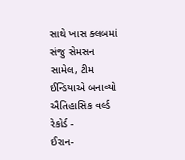સાથે ખાસ ક્લબમાં સંજુ સેમસન સામેલ, ટીમ ઈન્ડિયાએ બનાવ્યો ઐતિહાસિક વર્લ્ડ રેકોર્ડ -
ઈરાન-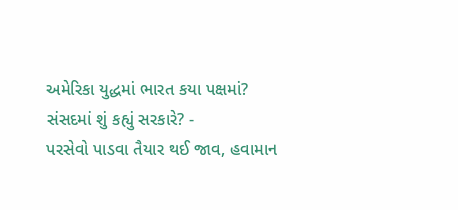અમેરિકા યુદ્ધમાં ભારત કયા પક્ષમાં? સંસદમાં શું કહ્યું સરકારે? -
પરસેવો પાડવા તૈયાર થઈ જાવ, હવામાન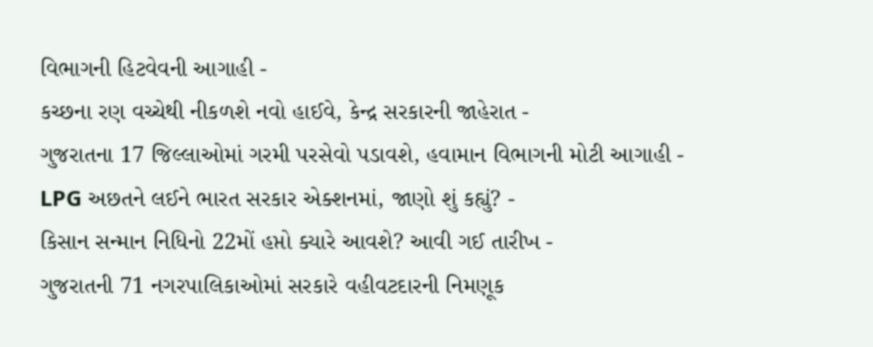વિભાગની હિટવેવની આગાહી -
કચ્છના રણ વચ્ચેથી નીકળશે નવો હાઈવે, કેન્દ્ર સરકારની જાહેરાત -
ગુજરાતના 17 જિલ્લાઓમાં ગરમી પરસેવો પડાવશે, હવામાન વિભાગની મોટી આગાહી -
LPG અછતને લઈને ભારત સરકાર એક્શનમાં, જાણો શું કહ્યું? -
કિસાન સન્માન નિધિનો 22મોં હપ્તો ક્યારે આવશે? આવી ગઈ તારીખ -
ગુજરાતની 71 નગરપાલિકાઓમાં સરકારે વહીવટદારની નિમણૂક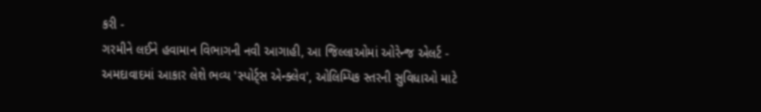કરી -
ગરમીને લઈને હવામાન વિભાગની નવી આગાહી, આ જિલ્લાઓમાં ઓરેન્જ એલર્ટ -
અમદાવાદમાં આકાર લેશે ભવ્ય 'સ્પોર્ટ્સ એન્ક્લેવ', ઓલિમ્પિક સ્તરની સુવિધાઓ માટે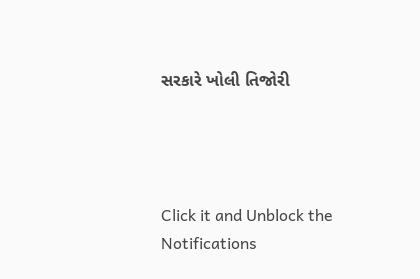સરકારે ખોલી તિજોરી




Click it and Unblock the Notifications